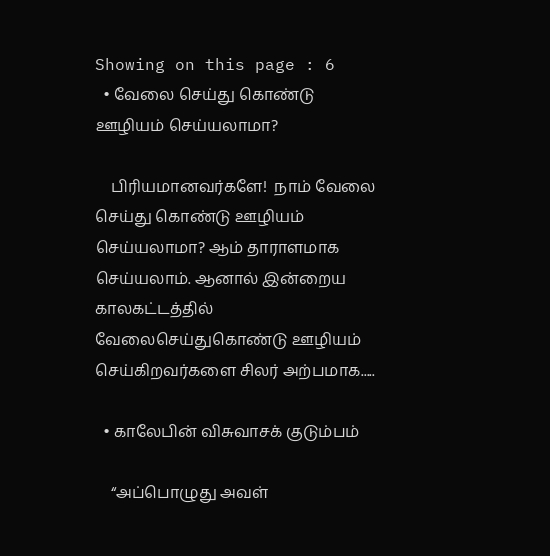Showing on this page : 6
  • வேலை செய்து கொண்டு ஊழியம் செய்யலாமா?

    பிரியமானவர்களே!  நாம் வேலை செய்து கொண்டு ஊழியம் செய்யலாமா? ஆம் தாராளமாக செய்யலாம். ஆனால் இன்றைய காலகட்டத்தில் வேலைசெய்துகொண்டு ஊழியம் செய்கிறவர்களை சிலர் அற்பமாக.....

  • காலேபின் விசுவாசக் குடும்பம்

    “அப்பொழுது அவள்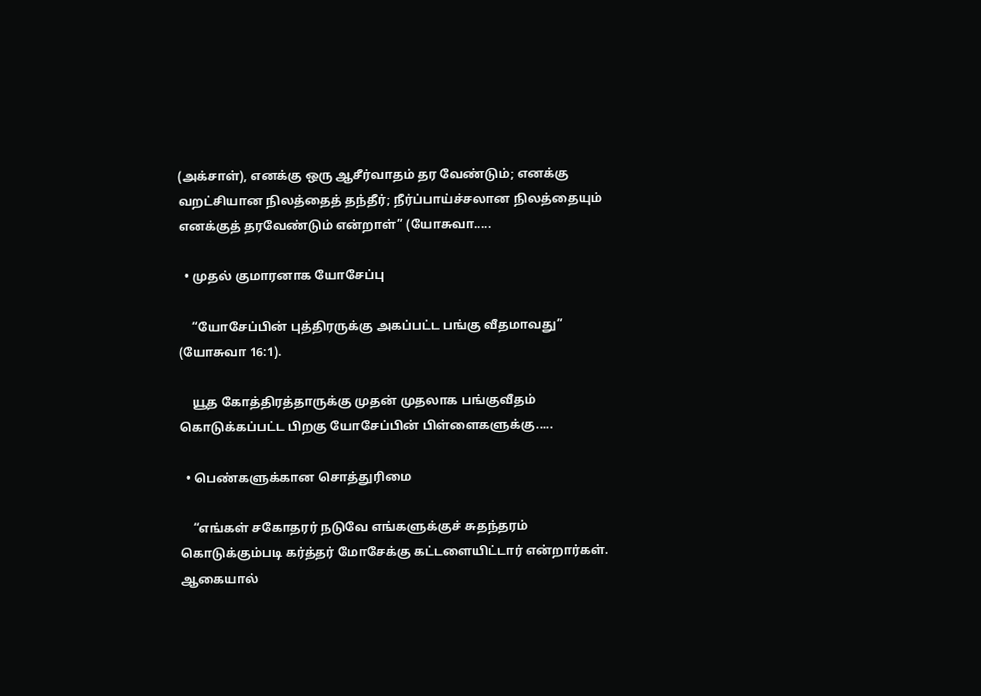(அக்சாள்), எனக்கு ஒரு ஆசீர்வாதம் தர வேண்டும்; எனக்கு வறட்சியான நிலத்தைத் தந்தீர்; நீர்ப்பாய்ச்சலான நிலத்தையும் எனக்குத் தரவேண்டும் என்றாள்” (யோசுவா.....

  • முதல் குமாரனாக யோசேப்பு

    “யோசேப்பின் புத்திரருக்கு அகப்பட்ட பங்கு வீதமாவது” (யோசுவா 16:1).

    யூத கோத்திரத்தாருக்கு முதன் முதலாக பங்குவீதம் கொடுக்கப்பட்ட பிறகு யோசேப்பின் பிள்ளைகளுக்கு.....

  • பெண்களுக்கான சொத்துரிமை

    “எங்கள் சகோதரர் நடுவே எங்களுக்குச் சுதந்தரம் கொடுக்கும்படி கர்த்தர் மோசேக்கு கட்டளையிட்டார் என்றார்கள். ஆகையால்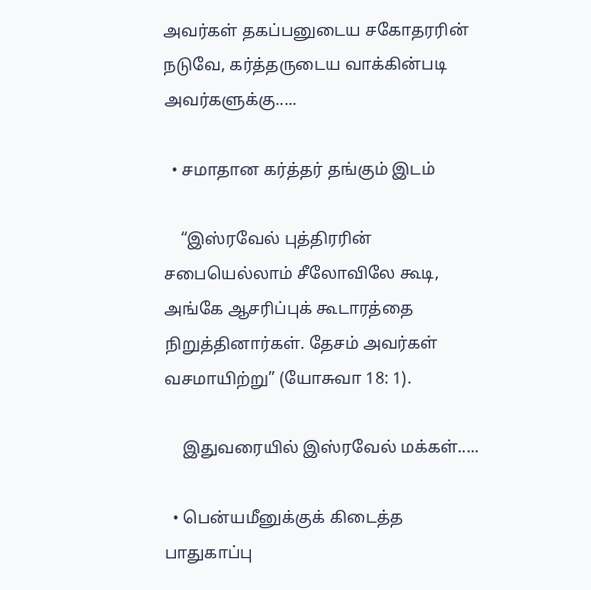அவர்கள் தகப்பனுடைய சகோதரரின் நடுவே, கர்த்தருடைய வாக்கின்படி அவர்களுக்கு.....

  • சமாதான கர்த்தர் தங்கும் இடம்

    “இஸ்ரவேல் புத்திரரின் சபையெல்லாம் சீலோவிலே கூடி, அங்கே ஆசரிப்புக் கூடாரத்தை நிறுத்தினார்கள். தேசம் அவர்கள் வசமாயிற்று” (யோசுவா 18: 1).

    இதுவரையில் இஸ்ரவேல் மக்கள்.....

  • பென்யமீனுக்குக் கிடைத்த பாதுகாப்பு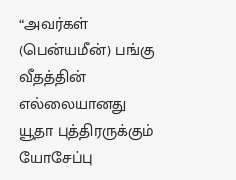“அவர்கள் (பென்யமீன்) பங்கு வீதத்தின் எல்லையானது யூதா புத்திரருக்கும் யோசேப்பு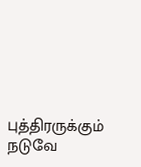புத்திரருக்கும் நடுவே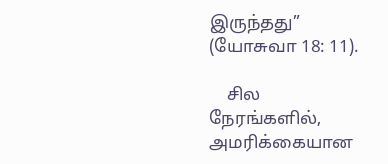இருந்தது” (யோசுவா 18: 11).

    சில நேரங்களில், அமரிக்கையான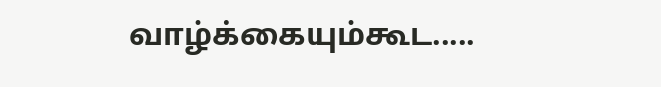வாழ்க்கையும்கூட.....